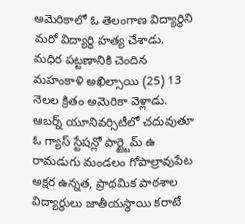అమెరికాలో ఓ తెలంగాణ విద్యార్థిని మరో విద్యార్థి హత్య చేశాడు. మధిర పట్టణానికి చెందిన మహంకాళి అఖిల్సాయి (25) 13 నెలల క్రితం అమెరికా వెళ్లాడు. ఆబర్న్ యూనివర్సిటీలో చదువుతూ ఓ గ్యాస్ స్టేషన్లో పార్ట్టైమ్ ఉ
రామడుగు మండలం గోపాల్రావుపేట అక్షర ఉన్నత, ప్రాథమిక పాఠశాల విద్యార్థులు జాతీయస్థాయి కరాటే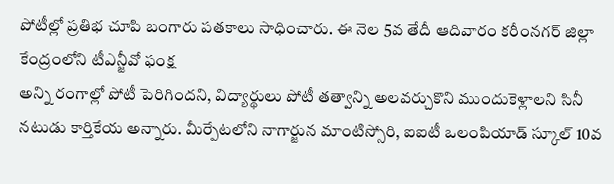పోటీల్లో ప్రతిభ చూపి బంగారు పతకాలు సాధించారు. ఈ నెల 5వ తేదీ ఆదివారం కరీంనగర్ జిల్లా కేంద్రంలోని టీఎన్జీవో ఫంక్ష
అన్ని రంగాల్లో పోటీ పెరిగిందని, విద్యార్థులు పోటీ తత్వాన్ని అలవర్చుకొని ముందుకెళ్లాలని సినీ నటుడు కార్తికేయ అన్నారు. మీర్పేటలోని నాగార్జున మాంటిస్సోరి, ఐఐటీ ఒలంపియాడ్ స్కూల్ 10వ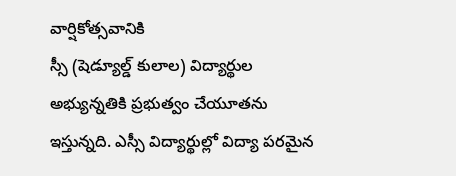వార్షికోత్సవానికి
స్సీ (షెడ్యూల్డ్ కులాల) విద్యార్థుల అభ్యున్నతికి ప్రభుత్వం చేయూతను ఇస్తున్నది. ఎస్సీ విద్యార్థుల్లో విద్యా పరమైన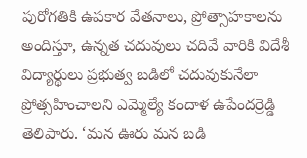పురోగతికి ఉపకార వేతనాలు, ప్రోత్సాహకాలను అందిస్తూ, ఉన్నత చదువులు చదివే వారికి విదేశీ
విద్యార్థులు ప్రభుత్వ బడిలో చదువుకునేలా ప్రోత్సహించాలని ఎమ్మెల్యే కందాళ ఉపేందర్రెడ్డి తెలిపారు. ‘మన ఊరు మన బడి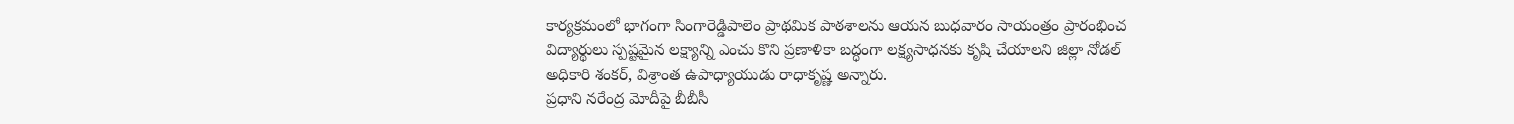కార్యక్రమంలో భాగంగా సింగారెడ్డిపాలెం ప్రాథమిక పాఠశాలను ఆయన బుధవారం సాయంత్రం ప్రారంభించ
విద్యార్థులు స్పష్టమైన లక్ష్యాన్ని ఎంచు కొని ప్రణాళికా బద్ధంగా లక్ష్యసాధనకు కృషి చేయాలని జిల్లా నోడల్ అధికారి శంకర్, విశ్రాంత ఉపాధ్యాయుడు రాధాకృష్ణ అన్నారు.
ప్రధాని నరేంద్ర మోదీపై బీబీసీ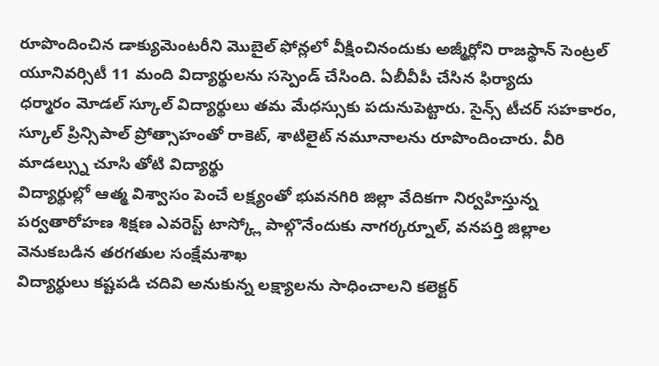రూపొందించిన డాక్యుమెంటరీని మొబైల్ ఫోన్లలో వీక్షించినందుకు అజ్మీర్లోని రాజస్థాన్ సెంట్రల్ యూనివర్సిటీ 11 మంది విద్యార్థులను సస్పెండ్ చేసింది. ఏబీవీపీ చేసిన ఫిర్యాదు
ధర్మారం మోడల్ స్కూల్ విద్యార్థులు తమ మేధస్సుకు పదునుపెట్టారు. సైన్స్ టీచర్ సహకారం, స్కూల్ ప్రిన్సిపాల్ ప్రోత్సాహంతో రాకెట్, శాటిలైట్ నమూనాలను రూపొందించారు. వీరి మాడల్స్ను చూసి తోటి విద్యార్థు
విద్యార్థుల్లో ఆత్మ విశ్వాసం పెంచే లక్ష్యంతో భువనగిరి జిల్లా వేదికగా నిర్వహిస్తున్న పర్వతారోహణ శిక్షణ ఎవరెస్ట్ టాస్క్లో పాల్గొనేందుకు నాగర్కర్నూల్, వనపర్తి జిల్లాల వెనుకబడిన తరగతుల సంక్షేమశాఖ
విద్యార్థులు కష్టపడి చదివి అనుకున్న లక్ష్యాలను సాధించాలని కలెక్టర్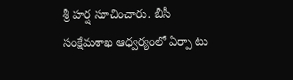శ్రీ హర్ష సూచించారు. బీసీ సంక్షేమశాఖ ఆధ్వర్యంలో ఏర్పా టు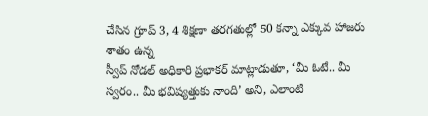చేసిన గ్రూప్ 3, 4 శిక్షణా తరగతుల్లో 50 కన్నా ఎక్కువ హాజరు శాతం ఉన్న
స్వీప్ నోడల్ అధికారి ప్రభాకర్ మాట్లాడుతూ, ‘మీ ఓటే.. మీ స్వరం.. మీ భవిష్యత్తుకు నాంది’ అని, ఎలాంటి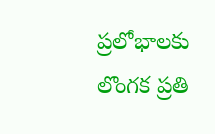ప్రలోభాలకు లొంగక ప్రతి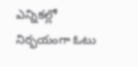ఎన్నికల్లో నిర్భయంగా ఓటు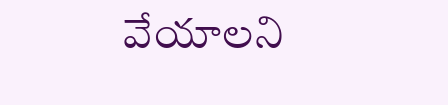వేయాలని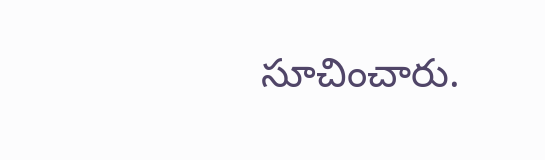సూచించారు.